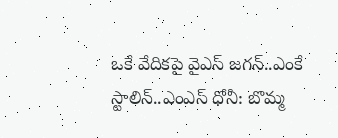ఒకే వేదికపై వైఎస్ జగన్..ఎంకే స్టాలిన్..ఎంఎస్ ధోనీ: బొమ్మ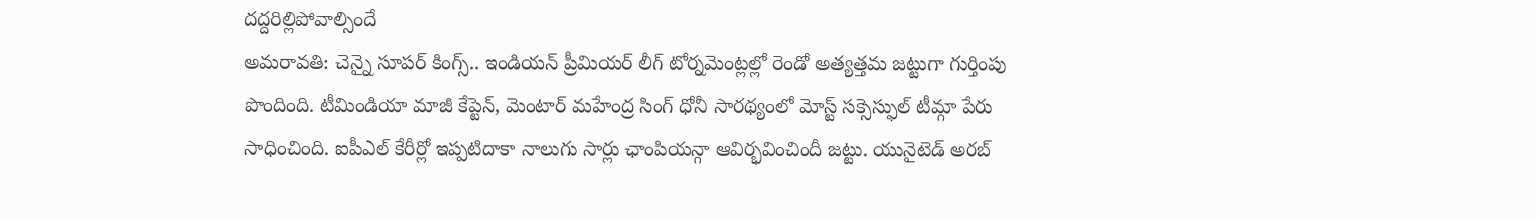దద్దరిల్లిపోవాల్సిందే
అమరావతి: చెన్నై సూపర్ కింగ్స్.. ఇండియన్ ప్రీమియర్ లీగ్ టోర్నమెంట్లల్లో రెండో అత్యత్తమ జట్టుగా గుర్తింపు పొందింది. టీమిండియా మాజీ కేప్టెన్, మెంటార్ మహేంద్ర సింగ్ ధోనీ సారథ్యంలో మోస్ట్ సక్సెస్ఫుల్ టీమ్గా పేరు సాధించింది. ఐపీఎల్ కేరీర్లో ఇప్పటిదాకా నాలుగు సార్లు ఛాంపియన్గా ఆవిర్భవించిందీ జట్టు. యునైటెడ్ అరబ్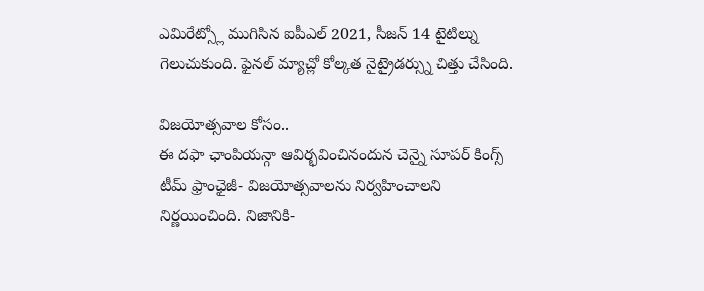ఎమిరేట్స్లో ముగిసిన ఐపీఎల్ 2021, సీజన్ 14 టైటిల్ను గెలుచుకుంది. ఫైనల్ మ్యాచ్లో కోల్కత నైట్రైడర్స్ను చిత్తు చేసింది.

విజయోత్సవాల కోసం..
ఈ దఫా ఛాంపియన్గా ఆవిర్భవించినందున చెన్నై సూపర్ కింగ్స్ టీమ్ ఫ్రాంఛైజీ- విజయోత్సవాలను నిర్వహించాలని నిర్ణయించింది. నిజానికి-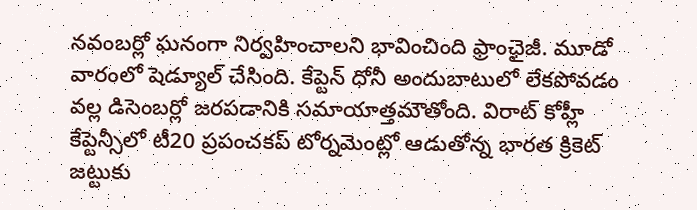నవంబర్లో ఘనంగా నిర్వహించాలని భావించింది ఫ్రాంఛైజీ. మూడో వారంలో షెడ్యూల్ చేసింది. కేప్టెన్ ధోనీ అందుబాటులో లేకపోవడం వల్ల డిసెంబర్లో జరపడానికి సమాయాత్తమౌతోంది. విరాట్ కోహ్లీ కేప్టెన్సీలో టీ20 ప్రపంచకప్ టోర్నమెంట్లో ఆడుతోన్న భారత క్రికెట్ జట్టుకు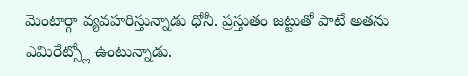మెంటార్గా వ్యవహరిస్తున్నాడు ధోనీ. ప్రస్తుతం జట్టుతో పాటే అతను ఎమిరేట్స్లో ఉంటున్నాడు.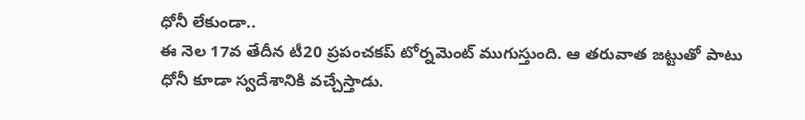ధోనీ లేకుండా..
ఈ నెల 17వ తేదీన టీ20 ప్రపంచకప్ టోర్నమెంట్ ముగుస్తుంది. ఆ తరువాత జట్టుతో పాటు ధోనీ కూడా స్వదేశానికి వచ్చేస్తాడు.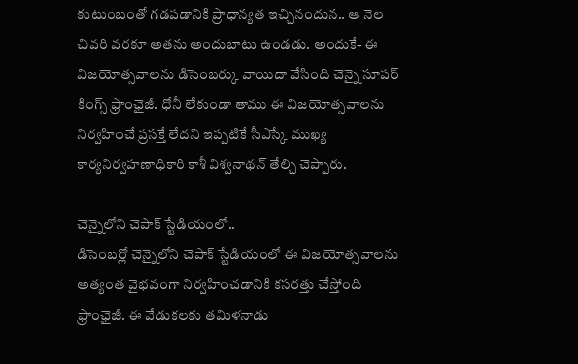కుటుంబంతో గడపడానికి ప్రాధాన్యత ఇచ్చినందున.. ఆ నెల చివరి వరకూ అతను అందుబాటు ఉండడు. అందుకే- ఈ విజయోత్సవాలను డిసెంబర్కు వాయిదా వేసింది చెన్నై సూపర్ కింగ్స్ ఫ్రాంఛైజీ. ధోనీ లేకుండా తాము ఈ విజయోత్సవాలను నిర్వహించే ప్రసక్తే లేదని ఇప్పటికే సీఎస్కే ముఖ్య కార్యనిర్వహణాధికారి కాశీ విశ్వనాథన్ తేల్చి చెప్పారు.

చెన్నైలోని చెపాక్ స్టేడియంలో..
డిసెంబర్లో చెన్నైలోని చెపాక్ స్టేడియంలో ఈ విజయోత్సవాలను అత్యంత వైభవంగా నిర్వహించడానికి కసరత్తు చేస్తోంది ఫ్రాంఛైజీ. ఈ వేడుకలకు తమిళనాడు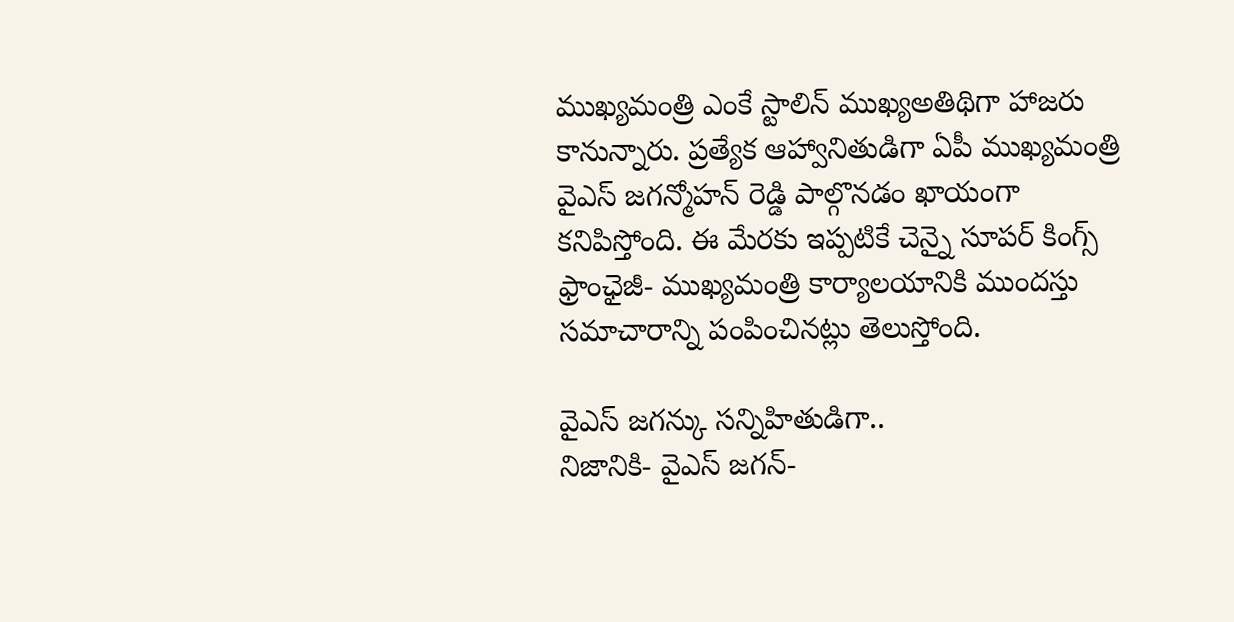ముఖ్యమంత్రి ఎంకే స్టాలిన్ ముఖ్యఅతిథిగా హాజరు కానున్నారు. ప్రత్యేక ఆహ్వానితుడిగా ఏపీ ముఖ్యమంత్రి వైఎస్ జగన్మోహన్ రెడ్డి పాల్గొనడం ఖాయంగా కనిపిస్తోంది. ఈ మేరకు ఇప్పటికే చెన్నై సూపర్ కింగ్స్ ఫ్రాంఛైజీ- ముఖ్యమంత్రి కార్యాలయానికి ముందస్తు సమాచారాన్ని పంపించినట్లు తెలుస్తోంది.

వైఎస్ జగన్కు సన్నిహితుడిగా..
నిజానికి- వైఎస్ జగన్-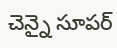చెన్నై సూపర్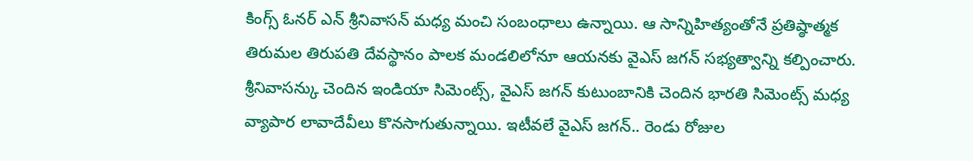కింగ్స్ ఓనర్ ఎన్ శ్రీనివాసన్ మధ్య మంచి సంబంధాలు ఉన్నాయి. ఆ సాన్నిహిత్యంతోనే ప్రతిష్ఠాత్మక తిరుమల తిరుపతి దేవస్థానం పాలక మండలిలోనూ ఆయనకు వైఎస్ జగన్ సభ్యత్వాన్ని కల్పించారు. శ్రీనివాసన్కు చెందిన ఇండియా సిమెంట్స్, వైఎస్ జగన్ కుటుంబానికి చెందిన భారతి సిమెంట్స్ మధ్య వ్యాపార లావాదేవీలు కొనసాగుతున్నాయి. ఇటీవలే వైఎస్ జగన్.. రెండు రోజుల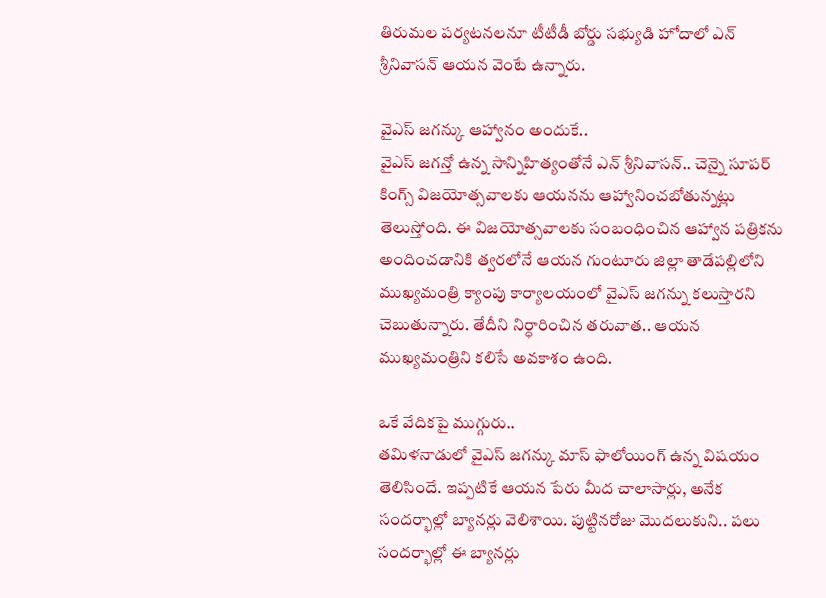తిరుమల పర్యటనలనూ టీటీడీ బోర్డు సభ్యుడి హోదాలో ఎన్ శ్రీనివాసన్ ఆయన వెంటే ఉన్నారు.

వైఎస్ జగన్కు ఆహ్వానం అందుకే..
వైఎస్ జగన్తో ఉన్న సాన్నిహిత్యంతోనే ఎన్ శ్రీనివాసన్.. చెన్నై సూపర్ కింగ్స్ విజయోత్సవాలకు ఆయనను ఆహ్వానించబోతున్నట్లు తెలుస్తోంది. ఈ విజయోత్సవాలకు సంబంధించిన ఆహ్వాన పత్రికను అందించడానికి త్వరలోనే ఆయన గుంటూరు జిల్లా తాడేపల్లిలోని ముఖ్యమంత్రి క్యాంపు కార్యాలయంలో వైఎస్ జగన్ను కలుస్తారని చెబుతున్నారు. తేదీని నిర్ధారించిన తరువాత.. ఆయన ముఖ్యమంత్రిని కలిసే అవకాశం ఉంది.

ఒకే వేదికపై ముగ్గురు..
తమిళనాడులో వైఎస్ జగన్కు మాస్ ఫాలోయింగ్ ఉన్న విషయం తెలిసిందే. ఇప్పటికే ఆయన పేరు మీద చాలాసార్లు, అనేక సందర్భాల్లో బ్యానర్లు వెలిశాయి. పుట్టినరోజు మొదలుకుని.. పలు సందర్భాల్లో ఈ బ్యానర్లు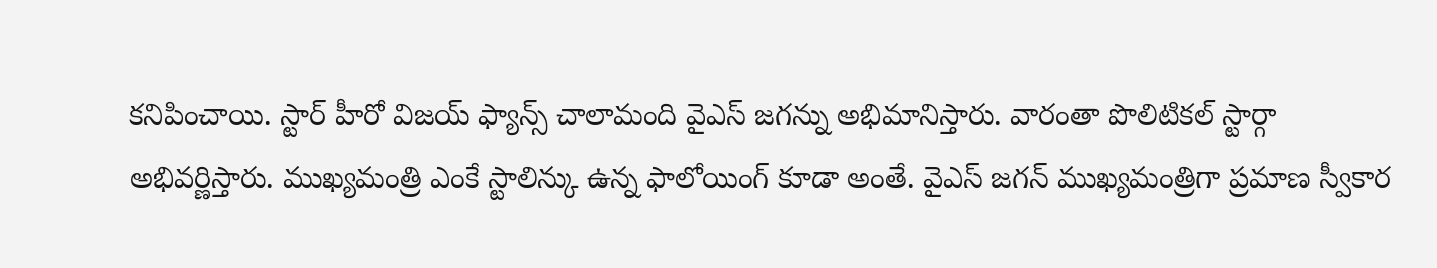కనిపించాయి. స్టార్ హీరో విజయ్ ఫ్యాన్స్ చాలామంది వైఎస్ జగన్ను అభిమానిస్తారు. వారంతా పొలిటికల్ స్టార్గా అభివర్ణిస్తారు. ముఖ్యమంత్రి ఎంకే స్టాలిన్కు ఉన్న ఫాలోయింగ్ కూడా అంతే. వైఎస్ జగన్ ముఖ్యమంత్రిగా ప్రమాణ స్వీకార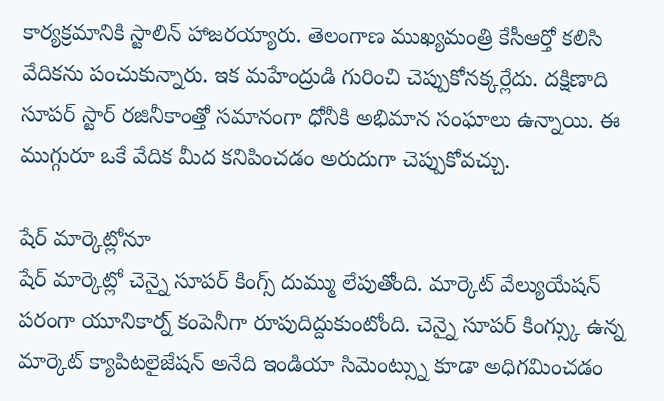కార్యక్రమానికి స్టాలిన్ హాజరయ్యారు. తెలంగాణ ముఖ్యమంత్రి కేసీఆర్తో కలిసి వేదికను పంచుకున్నారు. ఇక మహేంద్రుడి గురించి చెప్పుకోనక్కర్లేదు. దక్షిణాది సూపర్ స్టార్ రజినీకాంత్తో సమానంగా ధోనీకి అభిమాన సంఘాలు ఉన్నాయి. ఈ ముగ్గురూ ఒకే వేదిక మీద కనిపించడం అరుదుగా చెప్పుకోవచ్చు.

షేర్ మార్కెట్లోనూ
షేర్ మార్కెట్లో చెన్నై సూపర్ కింగ్స్ దుమ్ము లేపుతోంది. మార్కెట్ వేల్యుయేషన్ పరంగా యూనికార్న్ కంపెనీగా రూపుదిద్దుకుంటోంది. చెన్నై సూపర్ కింగ్స్కు ఉన్న మార్కెట్ క్యాపిటలైజేషన్ అనేది ఇండియా సిమెంట్స్ను కూడా అధిగమించడం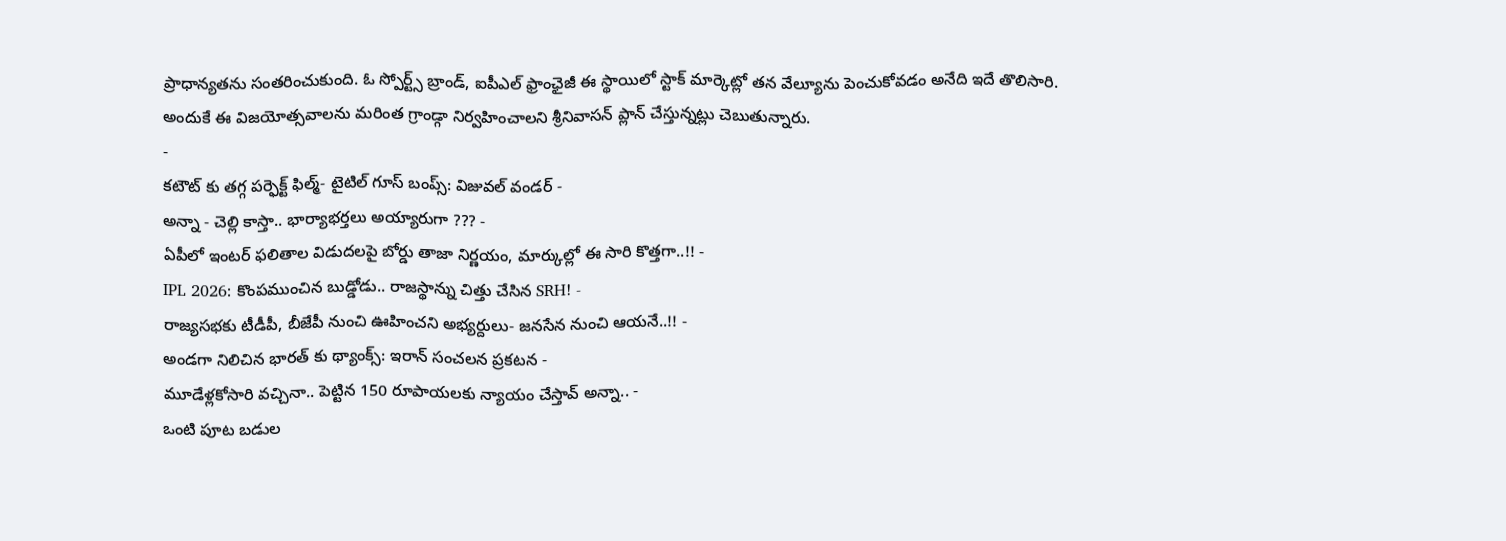ప్రాధాన్యతను సంతరించుకుంది. ఓ స్పోర్ట్స్ బ్రాండ్, ఐపీఎల్ ఫ్రాంఛైజీ ఈ స్థాయిలో స్టాక్ మార్కెట్లో తన వేల్యూను పెంచుకోవడం అనేది ఇదే తొలిసారి. అందుకే ఈ విజయోత్సవాలను మరింత గ్రాండ్గా నిర్వహించాలని శ్రీనివాసన్ ప్లాన్ చేస్తున్నట్లు చెబుతున్నారు.
-
కటౌట్ కు తగ్గ పర్ఫెక్ట్ ఫిల్మ్- టైటిల్ గూస్ బంప్స్: విజువల్ వండర్ -
అన్నా - చెల్లి కాస్తా.. భార్యాభర్తలు అయ్యారుగా ??? -
ఏపీలో ఇంటర్ ఫలితాల విడుదలపై బోర్డు తాజా నిర్ణయం, మార్కుల్లో ఈ సారి కొత్తగా..!! -
IPL 2026: కొంపముంచిన బుడ్డోడు.. రాజస్థాన్ను చిత్తు చేసిన SRH! -
రాజ్యసభకు టీడీపీ, బీజేపీ నుంచి ఊహించని అభ్యర్దులు- జనసేన నుంచి ఆయనే..!! -
అండగా నిలిచిన భారత్ కు థ్యాంక్స్: ఇరాన్ సంచలన ప్రకటన -
మూడేళ్లకోసారి వచ్చినా.. పెట్టిన 150 రూపాయలకు న్యాయం చేస్తావ్ అన్నా.. -
ఒంటి పూట బడుల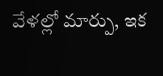వేళల్లో మార్పు, ఇక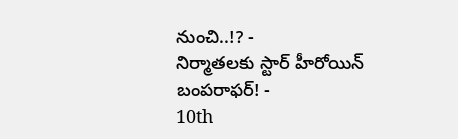నుంచి..!? -
నిర్మాతలకు స్టార్ హీరోయిన్ బంపరాఫర్! -
10th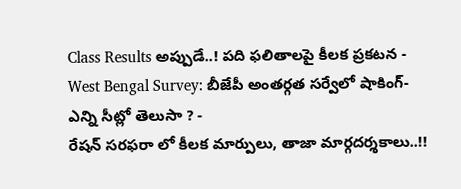Class Results అప్పుడే..! పది ఫలితాలపై కీలక ప్రకటన -
West Bengal Survey: బీజేపీ అంతర్గత సర్వేలో షాకింగ్- ఎన్ని సీట్లో తెలుసా ? -
రేషన్ సరఫరా లో కీలక మార్పులు, తాజా మార్గదర్శకాలు..!!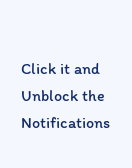Click it and Unblock the Notifications